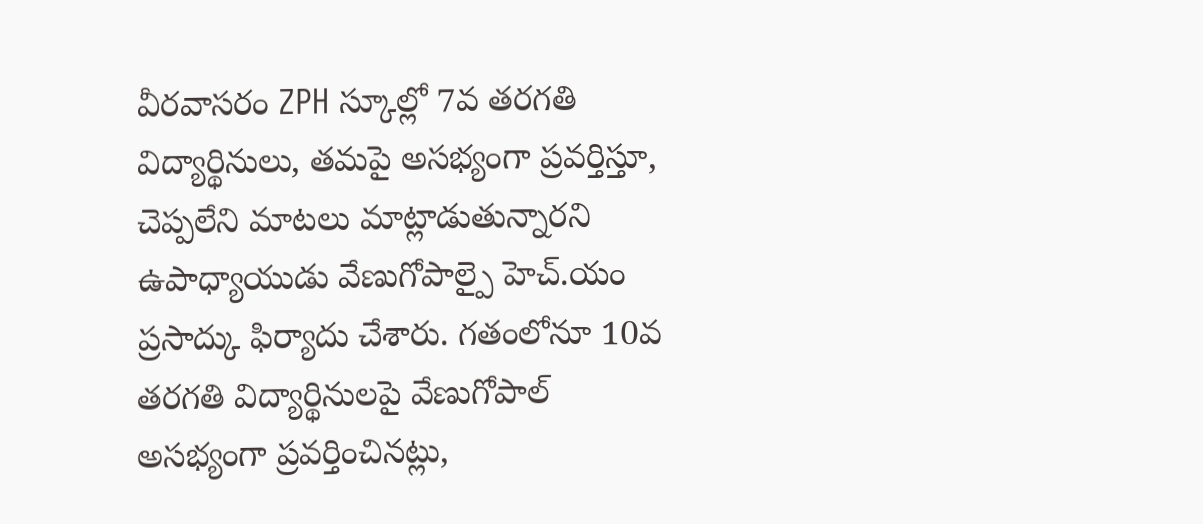వీరవాసరం ZPH స్కూల్లో 7వ తరగతి విద్యార్థినులు, తమపై అసభ్యంగా ప్రవర్తిస్తూ, చెప్పలేని మాటలు మాట్లాడుతున్నారని ఉపాధ్యాయుడు వేణుగోపాల్పై హెచ్.యం ప్రసాద్కు ఫిర్యాదు చేశారు. గతంలోనూ 10వ తరగతి విద్యార్థినులపై వేణుగోపాల్ అసభ్యంగా ప్రవర్తించినట్లు,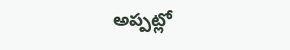అప్పట్లో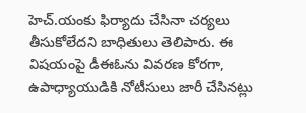హెచ్.యంకు ఫిర్యాదు చేసినా చర్యలు తీసుకోలేదని బాధితులు తెలిపారు. ఈ విషయంపై డీఈఓను వివరణ కోరగా, ఉపాధ్యాయుడికి నోటీసులు జారీ చేసినట్లు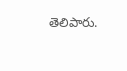తెలిపారు.